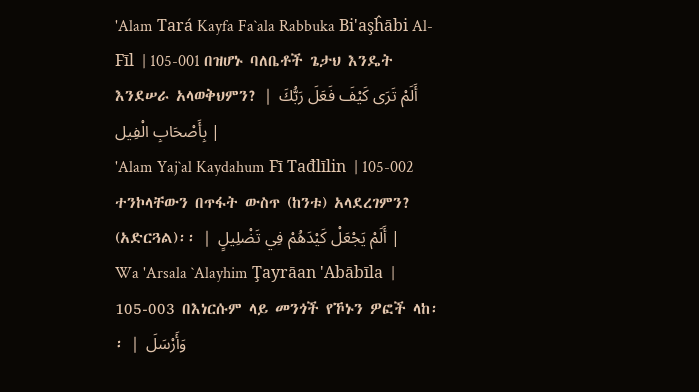'Alam Tará Kayfa Fa`ala Rabbuka Bi'aşĥābi Al-Fīl  | 105-001 በዝሆኑ ባለቤቶች ጌታህ እንዴት እንደሠራ አላወቅህምን? | أَلَمْ تَرَى كَيْفَ فَعَلَ رَبُّكَ بِأَصْحَابِ الْفِيل |
'Alam Yaj`al Kaydahum Fī Tađlīlin  | 105-002 ተንኮላቸውን በጥፋት ውስጥ (ከንቱ) አላደረገምን? (አድርጓል)፡፡ | أَلَمْ يَجْعَلْ كَيْدَهُمْ فِي تَضْلِيلٍ |
Wa 'Arsala `Alayhim Ţayrāan 'Abābīla  | 105-003 በእነርሱም ላይ መንጎች የኾኑን ዎፎች ላከ፡፡ | وَأَرْسَلَ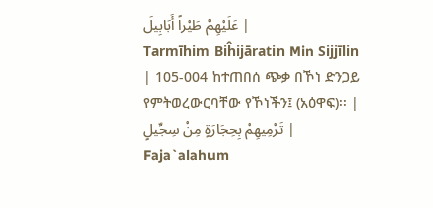عَلَيْهِمْ طَيْراً أَبَابِيلَ |
Tarmīhim Biĥijāratin Min Sijjīlin  | 105-004 ከተጠበሰ ጭቃ በኾነ ድንጋይ የምትወረውርባቸው የኾነችን፤ (አዕዋፍ)፡፡ | تَرْمِيهِمْ بِحِجَارَةٍ مِنْ سِجِّيلٍ |
Faja`alahum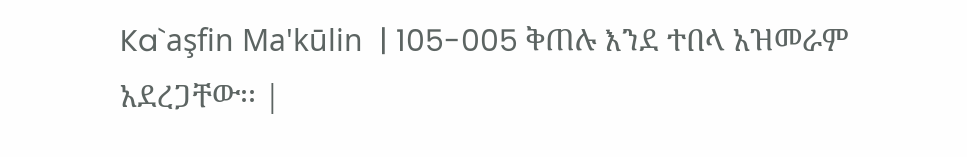Ka`aşfin Ma'kūlin  | 105-005 ቅጠሉ እንደ ተበላ አዝመራም አደረጋቸው፡፡ |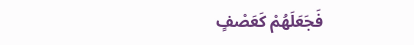فَجَعَلَهُمْ كَعَصْفٍ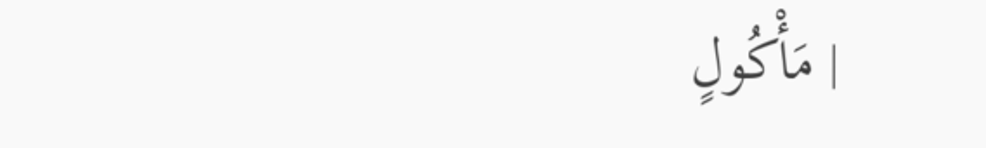مَأْكُولٍ |